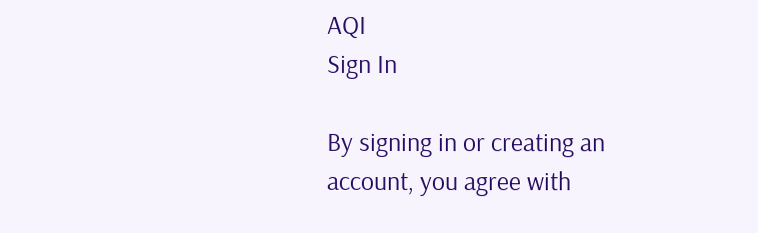AQI
Sign In

By signing in or creating an account, you agree with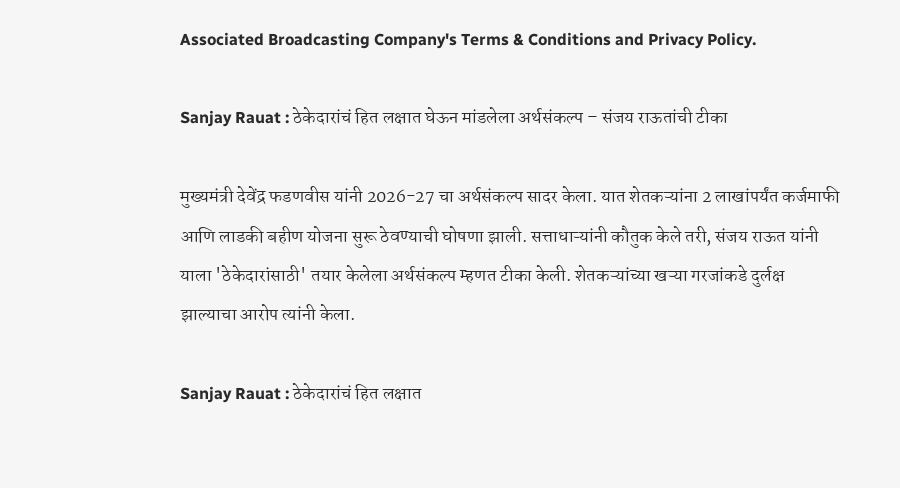Associated Broadcasting Company's Terms & Conditions and Privacy Policy.

Sanjay Rauat : ठेकेदारांचं हित लक्षात घेऊन मांडलेला अर्थसंकल्प – संजय राऊतांची टीका

मुख्यमंत्री देवेंद्र फडणवीस यांनी 2026-27 चा अर्थसंकल्प सादर केला. यात शेतकऱ्यांना 2 लाखांपर्यंत कर्जमाफी आणि लाडकी बहीण योजना सुरू ठेवण्याची घोषणा झाली. सत्ताधाऱ्यांनी कौतुक केले तरी, संजय राऊत यांनी याला 'ठेकेदारांसाठी' तयार केलेला अर्थसंकल्प म्हणत टीका केली. शेतकऱ्यांच्या खऱ्या गरजांकडे दुर्लक्ष झाल्याचा आरोप त्यांनी केला.

Sanjay Rauat : ठेकेदारांचं हित लक्षात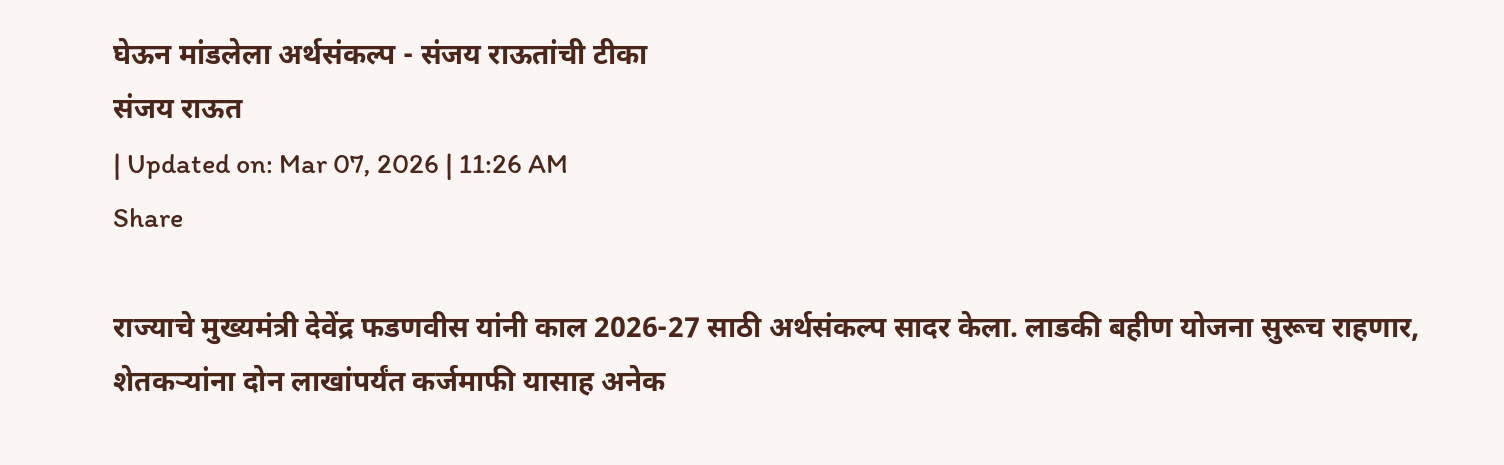घेऊन मांडलेला अर्थसंकल्प - संजय राऊतांची टीका
संजय राऊत
| Updated on: Mar 07, 2026 | 11:26 AM
Share

राज्याचे मुख्यमंत्री देवेंद्र फडणवीस यांनी काल 2026-27 साठी अर्थसंकल्प सादर केला. लाडकी बहीण योजना सुरूच राहणार, शेतकऱ्यांना दोन लाखांपर्यंत कर्जमाफी यासाह अनेक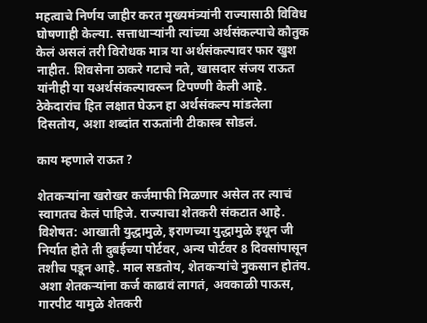महत्वाचे निर्णय जाहीर करत मुख्यमंत्र्यांनी राज्यासाठी विविध घोषणाही केल्या. सत्ताधाऱ्यांनी त्यांच्या अर्थसंकल्पाचे कौतुक केलं असलं तरी विरोधक मात्र या अर्थसंकल्पावर फार खुश नाहीत. शिवसेना ठाकरे गटाचे नते, खासदार संजय राऊत यांनीही या यअर्थसंकल्पावरून टिपण्णी केली आहे. ठेकेदारांच हित लक्षात घेऊन हा अर्थसंकल्प मांडलेला दिसतोय, अशा शब्दांत राऊतांनी टीकास्त्र सोडलं.

काय म्हणाले राऊत ?

शेतकऱ्यांना खरोखर कर्जमाफी मिळणार असेल तर त्याचं स्वागतच केलं पाहिजे. राज्याचा शेतकरी संकटात आहे. विशेषत: आखाती युद्धामुळे, इराणच्या युद्धामुळे इथून जी निर्यात होते ती दुबईच्या पोर्टवर, अन्य पोर्टवर 8 दिवसांपासून तशीच पडून आहे. माल सडतोय, शेतकऱ्यांचे नुकसान होतंय. अशा शेतकऱ्यांना कर्ज काढावं लागतं, अवकाळी पाऊस, गारपीट यामुळे शेतकरी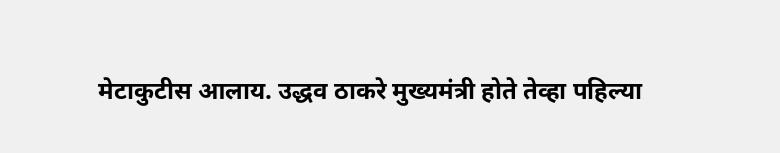मेटाकुटीस आलाय. उद्धव ठाकरे मुख्यमंत्री होते तेव्हा पहिल्या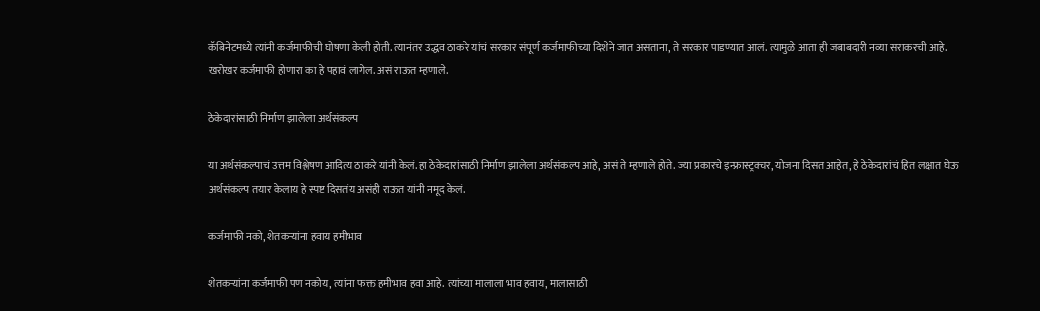कॅबिनेटमध्ये त्यांनी कर्जमाफीची घोषणा केली होती. त्यानंतर उद्धव ठाकरे यांचं सरकार संपूर्ण कर्जमाफीच्या दिशेने जात असताना, ते सरकार पाडण्यात आलं. त्यामुळे आता ही जबाबदारी नव्या सराकरची आहे. खरोखर कर्जमाफी होणारा का हे पहावं लागेल. असं राऊत म्हणाले.

ठेकेदारांसाठी निर्माण झालेला अर्थसंकल्प

या अर्थसंकल्पाचं उत्तम विश्लेषण आदित्य ठाकरे यांनी केलं. हा ठेकेदारांसाठी निर्माण झालेला अर्थसंकल्प आहे, असं ते म्हणाले होते. ज्या प्रकारचे इन्फ्रास्ट्रक्चर, योजना दिसत आहेत, हे ठेकेदारांचं हित लक्षात घेऊ अर्थसंकल्प तयार केलाय हे स्पष्ट दिसतंय असंही राऊत यांनी नमूद केलं.

कर्जमाफी नको, शेतकऱ्यांना हवाय हमीभाव

शेतकऱ्यांना कर्जमाफी पण नकोय, त्यांना फक्त हमीभाव हवा आहे. त्यांच्या मालाला भाव हवाय, मालासाठी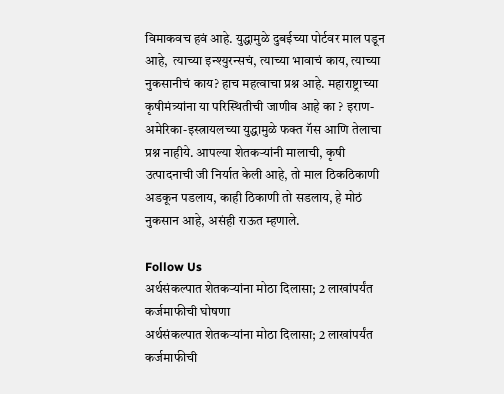विमाकवच हवं आहे. युद्धामुळे दुबईच्या पोर्टवर माल पडून आहे,  त्याच्या इन्श्युरन्सचं, त्याच्या भावाचं काय, त्याच्या नुकसानीचं काय? हाच महत्वाचा प्रश्न आहे. महाराष्ट्राच्या कृषीमंत्र्यांना या परिस्थितीची जाणीव आहे का ? इराण-अमेरिका-इस्त्रायलच्या युद्धामुळे फक्त गॅस आणि तेलाचा प्रश्न नाहीये. आपल्या शेतकऱ्यांनी मालाची, कृषी उत्पादनाची जी निर्यात केली आहे, तो माल ठिकठिकाणी अडकून पडलाय, काही ठिकाणी तो सडलाय, हे मोठं नुकसान आहे, असंही राऊत म्हणाले.

Follow Us
अर्थसंकल्पात शेतकऱ्यांना मोठा दिलासा; 2 लाखांपर्यंत कर्जमाफीची घोषणा
अर्थसंकल्पात शेतकऱ्यांना मोठा दिलासा; 2 लाखांपर्यंत कर्जमाफीची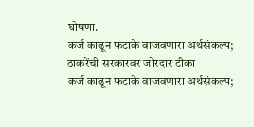घोषणा.
कर्ज काढून फटाके वाजवणारा अर्थसंकल्प; ठाकरेंची सरकारवर जोरदार टीका
कर्ज काढून फटाके वाजवणारा अर्थसंकल्प;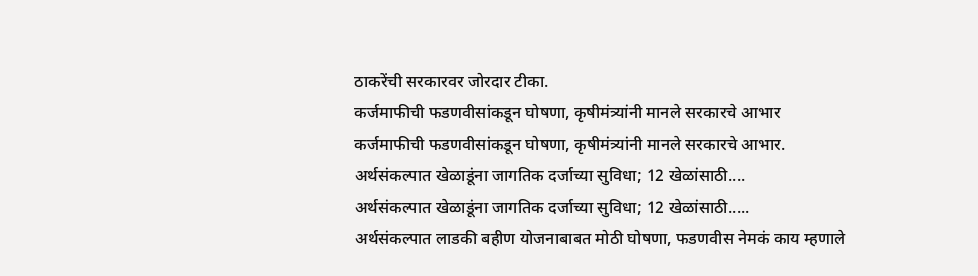ठाकरेंची सरकारवर जोरदार टीका.
कर्जमाफीची फडणवीसांकडून घोषणा, कृषीमंत्र्यांनी मानले सरकारचे आभार
कर्जमाफीची फडणवीसांकडून घोषणा, कृषीमंत्र्यांनी मानले सरकारचे आभार.
अर्थसंकल्पात खेळाडूंना जागतिक दर्जाच्या सुविधा; 12 खेळांसाठी....
अर्थसंकल्पात खेळाडूंना जागतिक दर्जाच्या सुविधा; 12 खेळांसाठी.....
अर्थसंकल्पात लाडकी बहीण योजनाबाबत मोठी घोषणा, फडणवीस नेमकं काय म्हणाले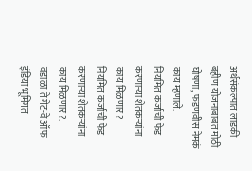अर्थसंकल्पात लाडकी बहीण योजनाबाबत मोठी घोषणा, फडणवीस नेमकं काय म्हणाले.
नियमित कर्जाची फेड करणाऱ्या शेतकऱ्यांना काय मिळणार?
नियमित कर्जाची फेड करणाऱ्या शेतकऱ्यांना काय मिळणार?.
वडाळा ते गेट-वे ऑफ इंडिया भूमिगत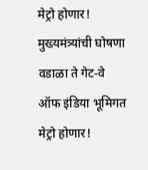मेट्रो होणार! मुख्यमंत्र्यांची घोषणा
वडाळा ते गेट-वे ऑफ इंडिया भूमिगत मेट्रो होणार!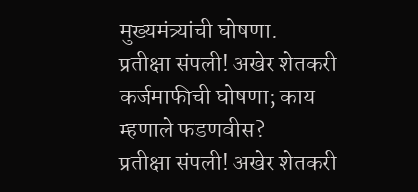मुख्यमंत्र्यांची घोषणा.
प्रतीक्षा संपली! अखेर शेतकरी कर्जमाफीची घोषणा; काय म्हणाले फडणवीस?
प्रतीक्षा संपली! अखेर शेतकरी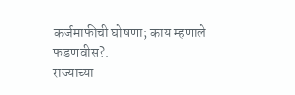कर्जमाफीची घोषणा; काय म्हणाले फडणवीस?.
राज्याच्या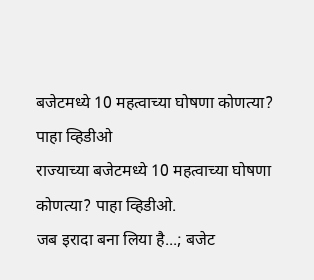बजेटमध्ये 10 महत्वाच्या घोषणा कोणत्या? पाहा व्हिडीओ
राज्याच्या बजेटमध्ये 10 महत्वाच्या घोषणा कोणत्या? पाहा व्हिडीओ.
जब इरादा बना लिया है...; बजेट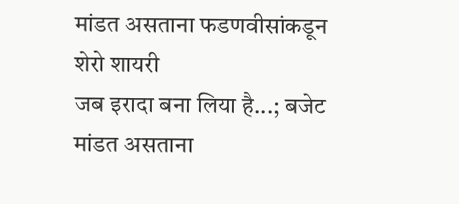मांडत असताना फडणवीसांकडून शेरो शायरी
जब इरादा बना लिया है...; बजेट मांडत असताना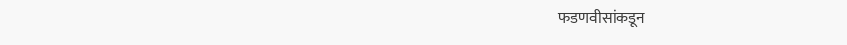फडणवीसांकडून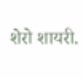शेरो शायरी.